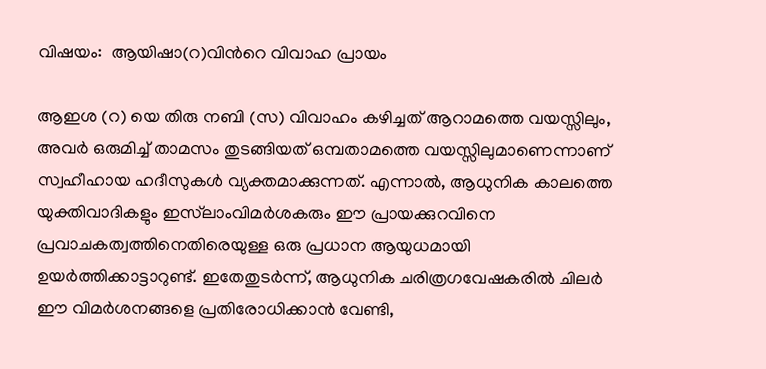വിഷയം:  ആയിഷാ(റ)വിന്‍റെ വിവാഹ പ്രായം

ആഇശ (റ) യെ തിരു നബി (സ) വിവാഹം കഴിച്ചത് ആറാമത്തെ വയസ്സിലും, അവർ ഒരുമിച്ച് താമസം തുടങ്ങിയത് ഒമ്പതാമത്തെ വയസ്സിലുമാണെന്നാണ് സ്വഹീഹായ ഹദീസുകൾ വ്യക്തമാക്കുന്നത്. എന്നാൽ, ആധുനിക കാലത്തെ യുക്തിവാദികളും ഇസ്‌ലാംവിമർശകരും ഈ പ്രായക്കുറവിനെ പ്രവാചകത്വത്തിനെതിരെയുള്ള ഒരു പ്രധാന ആയുധമായി ഉയർത്തിക്കാട്ടാറുണ്ട്. ഇതേതുടർന്ന്, ആധുനിക ചരിത്രഗവേഷകരിൽ ചിലർ ഈ വിമർശനങ്ങളെ പ്രതിരോധിക്കാൻ വേണ്ടി,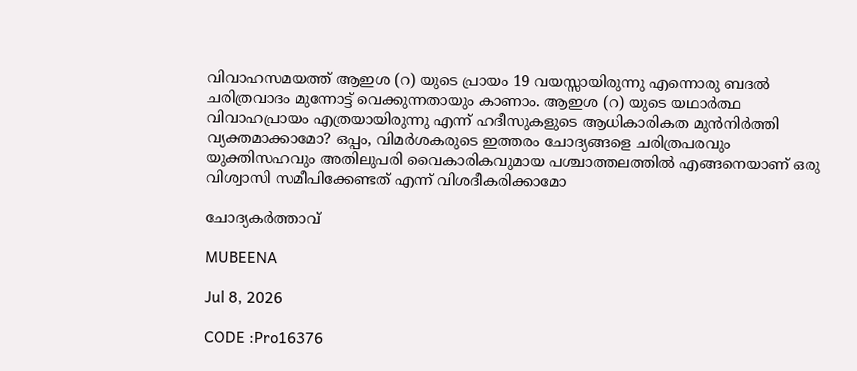വിവാഹസമയത്ത് ആഇശ (റ) യുടെ പ്രായം 19 വയസ്സായിരുന്നു എന്നൊരു ബദൽ ചരിത്രവാദം മുന്നോട്ട് വെക്കുന്നതായും കാണാം. ആഇശ (റ) യുടെ യഥാർത്ഥ വിവാഹപ്രായം എത്രയായിരുന്നു എന്ന് ഹദീസുകളുടെ ആധികാരികത മുൻനിർത്തി വ്യക്തമാക്കാമോ? ഒപ്പം, വിമർശകരുടെ ഇത്തരം ചോദ്യങ്ങളെ ചരിത്രപരവും യുക്തിസഹവും അതിലുപരി വൈകാരികവുമായ പശ്ചാത്തലത്തിൽ എങ്ങനെയാണ് ഒരു വിശ്വാസി സമീപിക്കേണ്ടത് എന്ന് വിശദീകരിക്കാമോ

ചോദ്യകർത്താവ്

MUBEENA

Jul 8, 2026

CODE :Pro16376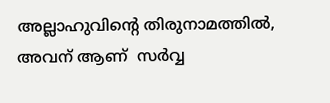അല്ലാഹുവിന്റെ തിരുനാമത്തില്‍, അവന് ആണ്  സര്‍വ്വ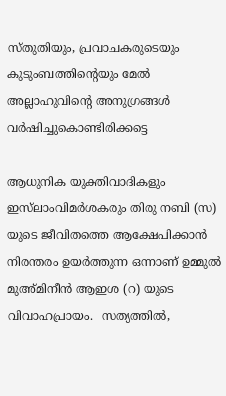സ്തുതിയും, പ്രവാചകരുടെയും കുടുംബത്തിന്റെയും മേല്‍ അല്ലാഹുവിന്റെ അനുഗ്രങ്ങള്‍ വര്‍ഷിച്ചുകൊണ്ടിരിക്കട്ടെ

ആധുനിക യുക്തിവാദികളും ഇസ്‌ലാംവിമർശകരും തിരു നബി (സ) യുടെ ജീവിതത്തെ ആക്ഷേപിക്കാൻ നിരന്തരം ഉയർത്തുന്ന ഒന്നാണ് ഉമ്മുൽ മുഅ്മിനീൻ ആഇശ (റ) യുടെ വിവാഹപ്രായം.  സത്യത്തിൽ,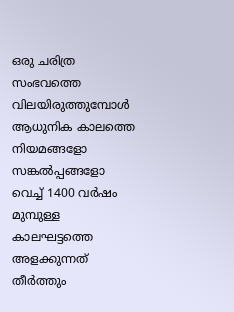ഒരു ചരിത്ര സംഭവത്തെ വിലയിരുത്തുമ്പോൾ ആധുനിക കാലത്തെ നിയമങ്ങളോ സങ്കൽപ്പങ്ങളോ വെച്ച് 1400 വർഷം മുമ്പുള്ള കാലഘട്ടത്തെ അളക്കുന്നത് തീർത്തും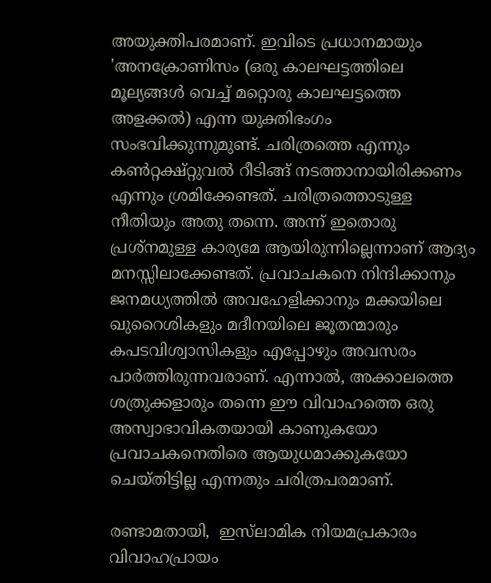അയുക്തിപരമാണ്. ഇവിടെ പ്രധാനമായും 'അനക്രോണിസം (ഒരു കാലഘട്ടത്തിലെ മൂല്യങ്ങൾ വെച്ച് മറ്റൊരു കാലഘട്ടത്തെ അളക്കൽ) എന്ന യുക്തിഭംഗം സംഭവിക്കുന്നുമുണ്ട്. ചരിത്രത്തെ എന്നും കൺറ്റക്ഷ്റ്റുവൽ റീടിങ്ങ് നടത്താനായിരിക്കണം എന്നും ശ്രമിക്കേണ്ടത്. ചരിത്രത്തൊടുള്ള നീതിയും അതു തന്നെ. അന്ന് ഇതൊരു പ്രശ്നമുള്ള കാര്യമേ ആയിരുന്നില്ലെന്നാണ് ആദ്യം മനസ്സിലാക്കേണ്ടത്. പ്രവാചകനെ നിന്ദിക്കാനും ജനമധ്യത്തിൽ അവഹേളിക്കാനും മക്കയിലെ ഖുറൈശികളും മദീനയിലെ ജൂതന്മാരും കപടവിശ്വാസികളും എപ്പോഴും അവസരം പാർത്തിരുന്നവരാണ്. എന്നാൽ, അക്കാലത്തെ  ശത്രുക്കളാരും തന്നെ ഈ വിവാഹത്തെ ഒരു അസ്വാഭാവികതയായി കാണുകയോ പ്രവാചകനെതിരെ ആയുധമാക്കുകയോ ചെയ്തിട്ടില്ല എന്നതും ചരിത്രപരമാണ്.

രണ്ടാമതായി,  ഇസ്‌ലാമിക നിയമപ്രകാരം വിവാഹപ്രായം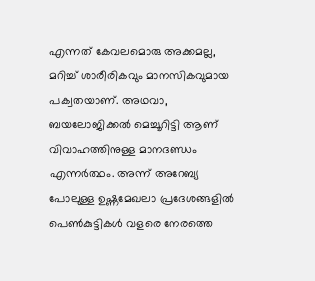എന്നത് കേവലമൊരു അക്കമല്ല, മറിച്ച് ശാരീരികവും മാനസികവുമായ  പക്വതയാണ്. അഥവാ, ബയലോജിക്കൽ മെച്ചൂറിട്ടി ആണ് വിവാഹത്തിനുള്ള മാനദണ്ഡം എന്നർത്ഥം. അന്ന് അറേബ്യ പോലുള്ള ഉഷ്ണമേഖലാ പ്രദേശങ്ങളിൽ പെൺകുട്ടികൾ വളരെ നേരത്തെ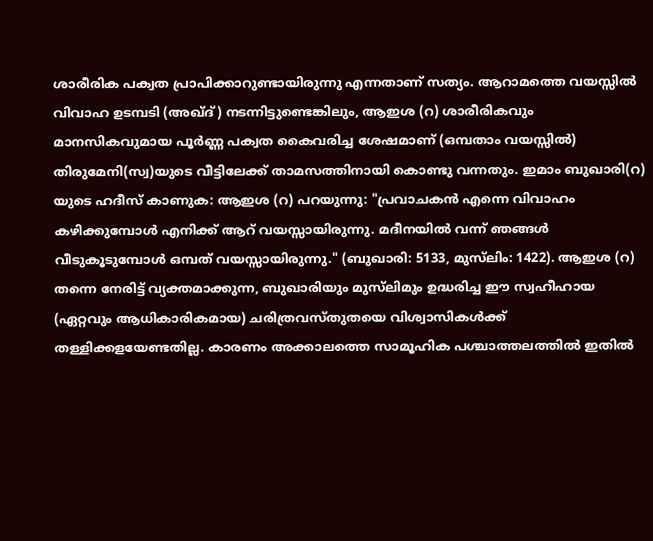ശാരീരിക പക്വത പ്രാപിക്കാറുണ്ടായിരുന്നു എന്നതാണ് സത്യം. ആറാമത്തെ വയസ്സിൽ വിവാഹ ഉടമ്പടി (അഖ്ദ്) നടന്നിട്ടുണ്ടെങ്കിലും, ആഇശ (റ) ശാരീരികവും മാനസികവുമായ പൂർണ്ണ പക്വത കൈവരിച്ച ശേഷമാണ് (ഒമ്പതാം വയസ്സിൽ) തിരുമേനി(സ്വ)യുടെ വീട്ടിലേക്ക് താമസത്തിനായി കൊണ്ടു വന്നതും. ഇമാം ബുഖാരി(റ) യുടെ ഹദീസ് കാണുക: ആഇശ (റ) പറയുന്നു: "പ്രവാചകൻ എന്നെ വിവാഹം കഴിക്കുമ്പോൾ എനിക്ക് ആറ് വയസ്സായിരുന്നു. മദീനയിൽ വന്ന് ഞങ്ങൾ വീടുകൂടുമ്പോൾ ഒമ്പത് വയസ്സായിരുന്നു." (ബുഖാരി: 5133, മുസ്‌ലിം: 1422). ആഇശ (റ) തന്നെ നേരിട്ട് വ്യക്തമാക്കുന്ന, ബുഖാരിയും മുസ്‌ലിമും ഉദ്ധരിച്ച ഈ സ്വഹീഹായ (ഏറ്റവും ആധികാരികമായ) ചരിത്രവസ്തുതയെ വിശ്വാസികൾക്ക് തള്ളിക്കളയേണ്ടതില്ല. കാരണം അക്കാലത്തെ സാമൂഹിക പശ്ചാത്തലത്തിൽ ഇതിൽ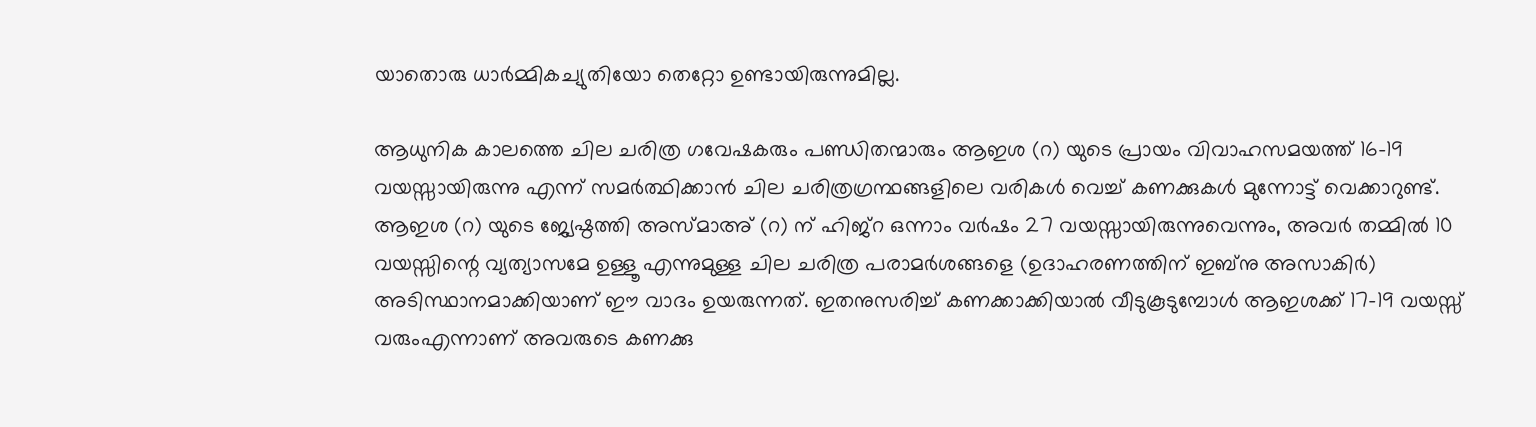യാതൊരു ധാർമ്മികച്യുതിയോ തെറ്റോ ഉണ്ടായിരുന്നുമില്ല.

ആധുനിക കാലത്തെ ചില ചരിത്ര ഗവേഷകരും പണ്ഡിതന്മാരും ആഇശ (റ) യുടെ പ്രായം വിവാഹസമയത്ത് 16-19 വയസ്സായിരുന്നു എന്ന് സമർത്ഥിക്കാൻ ചില ചരിത്രഗ്രന്ഥങ്ങളിലെ വരികൾ വെച്ച് കണക്കുകൾ മുന്നോട്ട് വെക്കാറുണ്ട്. ആഇശ (റ) യുടെ ജ്യേഷ്ഠത്തി അസ്മാഅ് (റ) ന് ഹിജ്‌റ ഒന്നാം വർഷം 27 വയസ്സായിരുന്നുവെന്നും, അവർ തമ്മിൽ 10 വയസ്സിന്റെ വ്യത്യാസമേ ഉള്ളൂ എന്നുമുള്ള ചില ചരിത്ര പരാമർശങ്ങളെ (ഉദാഹരണത്തിന് ഇബ്നു അസാകിർ) അടിസ്ഥാനമാക്കിയാണ് ഈ വാദം ഉയരുന്നത്. ഇതനുസരിച്ച് കണക്കാക്കിയാൽ വീടുകൂടുമ്പോൾ ആഇശക്ക് 17-19 വയസ്സ് വരുംഎന്നാണ് അവരുടെ കണക്കു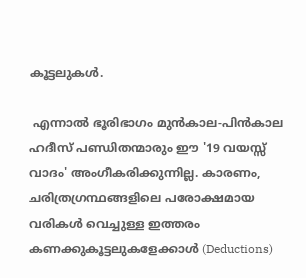കൂട്ടലുകൾ.

 എന്നാൽ ഭൂരിഭാഗം മുൻകാല-പിൻകാല ഹദീസ് പണ്ഡിതന്മാരും ഈ '19 വയസ്സ് വാദം' അംഗീകരിക്കുന്നില്ല. കാരണം, ചരിത്രഗ്രന്ഥങ്ങളിലെ പരോക്ഷമായ വരികൾ വെച്ചുള്ള ഇത്തരം കണക്കുകൂട്ടലുകളേക്കാൾ (Deductions)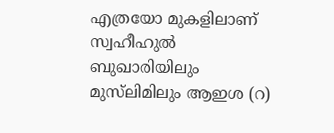എത്രയോ മുകളിലാണ് സ്വഹീഹുൽ ബുഖാരിയിലും മുസ്‌ലിമിലും ആഇശ (റ)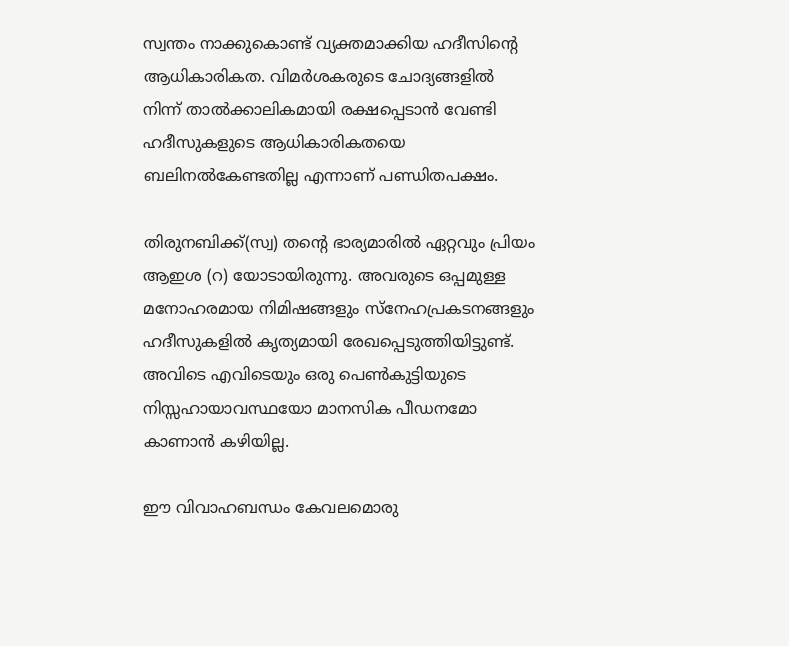സ്വന്തം നാക്കുകൊണ്ട് വ്യക്തമാക്കിയ ഹദീസിന്റെ ആധികാരികത. വിമർശകരുടെ ചോദ്യങ്ങളിൽ നിന്ന് താൽക്കാലികമായി രക്ഷപ്പെടാൻ വേണ്ടി ഹദീസുകളുടെ ആധികാരികതയെ ബലിനൽകേണ്ടതില്ല എന്നാണ് പണ്ഡിതപക്ഷം.

തിരുനബിക്ക്(സ്വ) തന്റെ ഭാര്യമാരിൽ ഏറ്റവും പ്രിയം ആഇശ (റ) യോടായിരുന്നു. അവരുടെ ഒപ്പമുള്ള മനോഹരമായ നിമിഷങ്ങളും സ്നേഹപ്രകടനങ്ങളും ഹദീസുകളിൽ കൃത്യമായി രേഖപ്പെടുത്തിയിട്ടുണ്ട്. അവിടെ എവിടെയും ഒരു പെൺകുട്ടിയുടെ നിസ്സഹായാവസ്ഥയോ മാനസിക പീഡനമോ കാണാൻ കഴിയില്ല.

ഈ വിവാഹബന്ധം കേവലമൊരു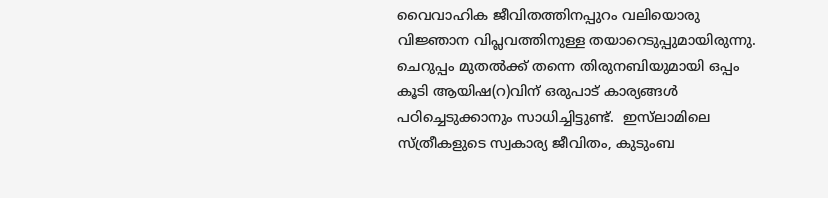വൈവാഹിക ജീവിതത്തിനപ്പുറം വലിയൊരു വിജ്ഞാന വിപ്ലവത്തിനുള്ള തയാറെടുപ്പുമായിരുന്നു. ചെറുപ്പം മുതൽക്ക് തന്നെ തിരുനബിയുമായി ഒപ്പം കൂടി ആയിഷ(റ)വിന് ഒരുപാട് കാര്യങ്ങൾ പഠിച്ചെടുക്കാനും സാധിച്ചിട്ടുണ്ട്.  ഇസ്‌ലാമിലെ സ്ത്രീകളുടെ സ്വകാര്യ ജീവിതം, കുടുംബ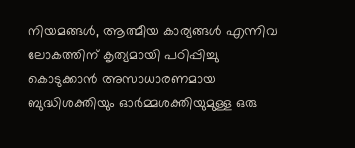നിയമങ്ങൾ, ആത്മീയ കാര്യങ്ങൾ എന്നിവ ലോകത്തിന് കൃത്യമായി പഠിപ്പിച്ചു കൊടുക്കാൻ അസാധാരണമായ ബുദ്ധിശക്തിയും ഓർമ്മശക്തിയുമുള്ള ഒരു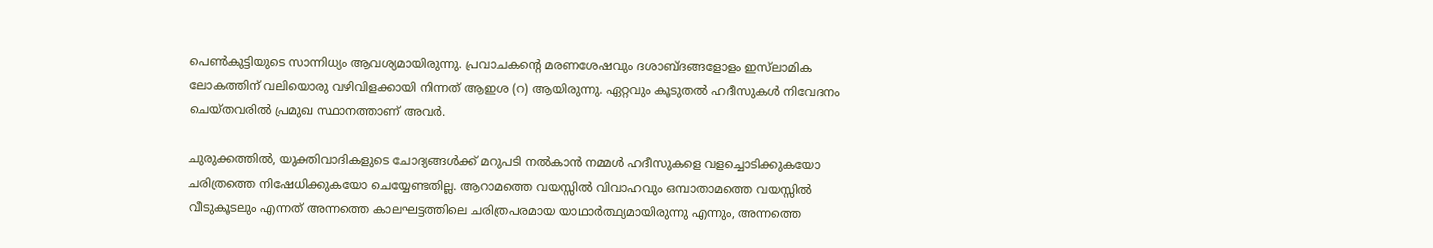പെൺകുട്ടിയുടെ സാന്നിധ്യം ആവശ്യമായിരുന്നു. പ്രവാചകന്റെ മരണശേഷവും ദശാബ്ദങ്ങളോളം ഇസ്‌ലാമിക ലോകത്തിന് വലിയൊരു വഴിവിളക്കായി നിന്നത് ആഇശ (റ) ആയിരുന്നു. ഏറ്റവും കൂടുതൽ ഹദീസുകൾ നിവേദനം ചെയ്തവരിൽ പ്രമുഖ സ്ഥാനത്താണ് അവർ.

ചുരുക്കത്തിൽ, യുക്തിവാദികളുടെ ചോദ്യങ്ങൾക്ക് മറുപടി നൽകാൻ നമ്മൾ ഹദീസുകളെ വളച്ചൊടിക്കുകയോ ചരിത്രത്തെ നിഷേധിക്കുകയോ ചെയ്യേണ്ടതില്ല. ആറാമത്തെ വയസ്സിൽ വിവാഹവും ഒമ്പാതാമത്തെ വയസ്സിൽ വീടുകൂടലും എന്നത് അന്നത്തെ കാലഘട്ടത്തിലെ ചരിത്രപരമായ യാഥാർത്ഥ്യമായിരുന്നു എന്നും, അന്നത്തെ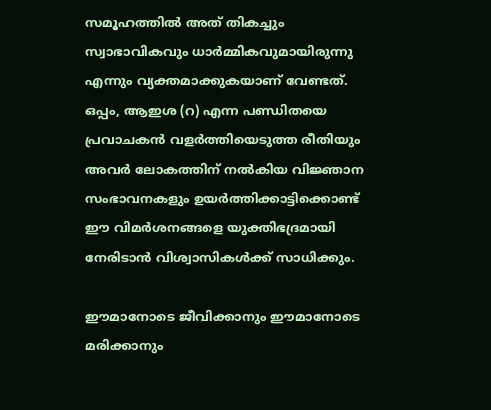സമൂഹത്തിൽ അത് തികച്ചും സ്വാഭാവികവും ധാർമ്മികവുമായിരുന്നു എന്നും വ്യക്തമാക്കുകയാണ് വേണ്ടത്. ഒപ്പം, ആഇശ (റ) എന്ന പണ്ഡിതയെ പ്രവാചകൻ വളർത്തിയെടുത്ത രീതിയും അവർ ലോകത്തിന് നൽകിയ വിജ്ഞാന സംഭാവനകളും ഉയർത്തിക്കാട്ടിക്കൊണ്ട് ഈ വിമർശനങ്ങളെ യുക്തിഭദ്രമായി നേരിടാൻ വിശ്വാസികൾക്ക് സാധിക്കും.

ഈമാനോടെ ജീവിക്കാനും ഈമാനോടെ മരിക്കാനും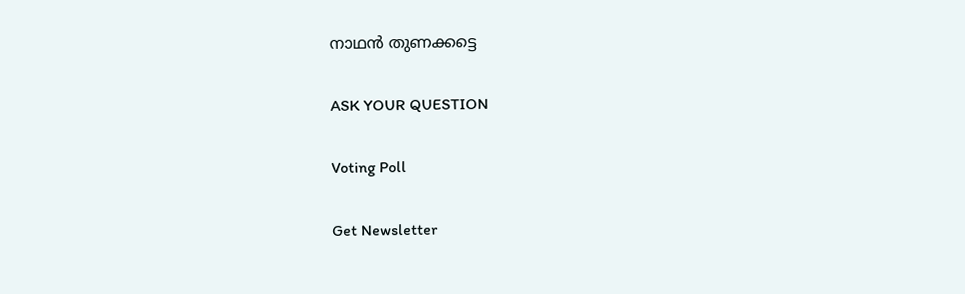നാഥന്‍ തുണക്കട്ടെ

ASK YOUR QUESTION

Voting Poll

Get Newsletter